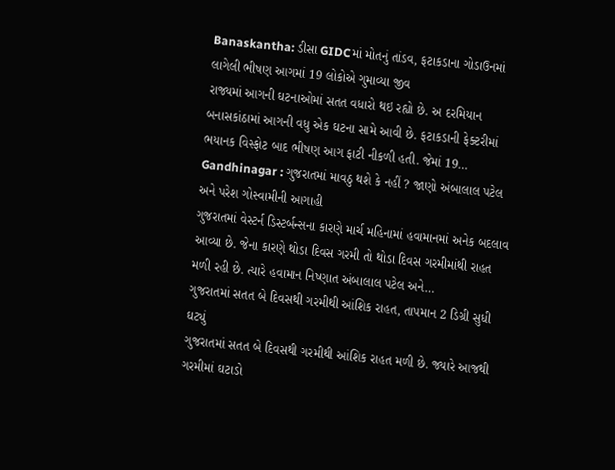Banaskantha: ડીસા GIDCમાં મોતનું તાંડવ, ફટાકડાના ગોડાઉનમાં લાગેલી ભીષણ આગમાં 19 લોકોએ ગુમાવ્યા જીવ
રાજ્યમાં આગની ઘટનાઓમાં સતત વધારો થઇ રહ્યો છે. અ દરમિયાન બનાસકાંઠામાં આગની વધુ એક ઘટના સામે આવી છે. ફટાકડાની ફેક્ટરીમાં ભયાનક વિસ્ફોટ બાદ ભીષણ આગ ફાટી નીકળી હતી. જેમાં 19…
Gandhinagar : ગુજરાતમાં માવઠુ થશે કે નહીં ? જાણો અંબાલાલ પટેલ અને પરેશ ગોસ્વામીની આગાહી
ગુજરાતમાં વેસ્ટર્ન ડિસ્ટર્બન્સના કારણે માર્ચ મહિનામાં હવામાનમાં અનેક બદલાવ આવ્યા છે. જેના કારણે થોડા દિવસ ગરમી તો થોડા દિવસ ગરમીમાંથી રાહત મળી રહી છે. ત્યારે હવામાન નિષ્ણાત અંબાલાલ પટેલ અને…
ગુજરાતમાં સતત બે દિવસથી ગરમીથી આંશિક રાહત, તાપમાન 2 ડિગ્રી સુધી ઘટ્યું
ગુજરાતમાં સતત બે દિવસથી ગરમીથી આંશિક રાહત મળી છે. જ્યારે આજથી ગરમીમાં ઘટાડો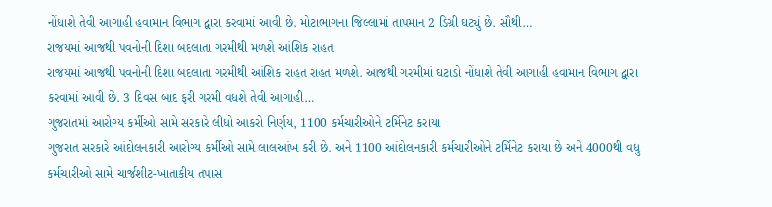નોંધાશે તેવી આગાહી હવામાન વિભાગ દ્વારા કરવામાં આવી છે. મોટાભાગના જિલ્લામાં તાપમાન 2 ડિગ્રી ઘટ્યું છે. સૌથી…
રાજયમાં આજથી પવનોની દિશા બદલાતા ગરમીથી મળશે આંશિક રાહત
રાજયમાં આજથી પવનોની દિશા બદલાતા ગરમીથી આંશિક રાહત રાહત મળશે. આજથી ગરમીમાં ઘટાડો નોંધાશે તેવી આગાહી હવામાન વિભાગ દ્વારા કરવામાં આવી છે. 3 દિવસ બાદ ફરી ગરમી વધશે તેવી આગાહી…
ગુજરાતમાં આરોગ્ય કર્મીઓ સામે સરકારે લીધો આકરો નિર્ણય, 1100 કર્મચારીઓને ટર્મિનેટ કરાયા
ગુજરાત સરકારે આંદોલનકારી આરોગ્ય કર્મીઓ સામે લાલઆંખ કરી છે. અને 1100 આંદોલનકારી કર્મચારીઓને ટર્મિનેટ કરાયા છે અને 4000થી વધુ કર્મચારીઓ સામે ચાર્જશીટ-ખાતાકીય તપાસ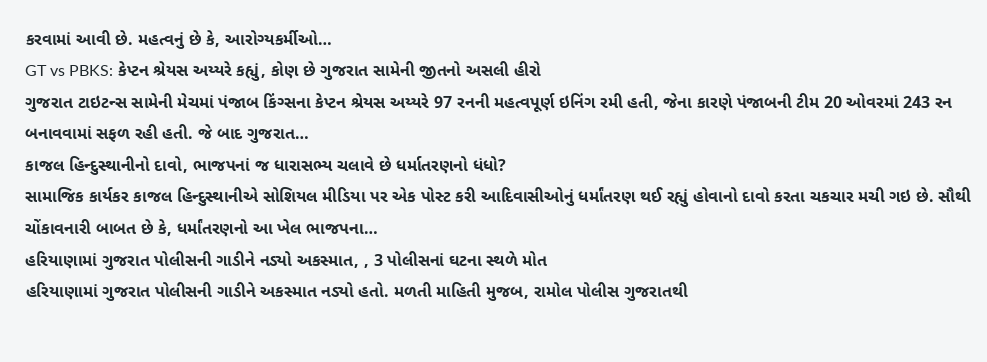કરવામાં આવી છે. મહત્વનું છે કે, આરોગ્યકર્મીઓ…
GT vs PBKS: કેપ્ટન શ્રેયસ અય્યરે કહ્યું, કોણ છે ગુજરાત સામેની જીતનો અસલી હીરો
ગુજરાત ટાઇટન્સ સામેની મેચમાં પંજાબ કિંગ્સના કેપ્ટન શ્રેયસ અય્યરે 97 રનની મહત્વપૂર્ણ ઇનિંગ રમી હતી, જેના કારણે પંજાબની ટીમ 20 ઓવરમાં 243 રન બનાવવામાં સફળ રહી હતી. જે બાદ ગુજરાત…
કાજલ હિન્દુસ્થાનીનો દાવો, ભાજપનાં જ ધારાસભ્ય ચલાવે છે ધર્માતરણનો ધંધો?
સામાજિક કાર્યકર કાજલ હિન્દુસ્થાનીએ સોશિયલ મીડિયા પર એક પોસ્ટ કરી આદિવાસીઓનું ધર્માંતરણ થઈ રહ્યું હોવાનો દાવો કરતા ચકચાર મચી ગઇ છે. સૌથી ચોંકાવનારી બાબત છે કે, ધર્માંતરણનો આ ખેલ ભાજપના…
હરિયાણામાં ગુજરાત પોલીસની ગાડીને નડ્યો અકસ્માત, , 3 પોલીસનાં ઘટના સ્થળે મોત
હરિયાણામાં ગુજરાત પોલીસની ગાડીને અકસ્માત નડ્યો હતો. મળતી માહિતી મુજબ, રામોલ પોલીસ ગુજરાતથી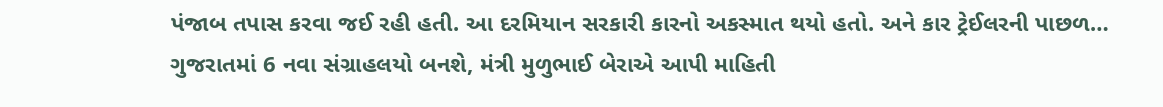પંજાબ તપાસ કરવા જઈ રહી હતી. આ દરમિયાન સરકારી કારનો અકસ્માત થયો હતો. અને કાર ટ્રેઈલરની પાછળ…
ગુજરાતમાં 6 નવા સંગ્રાહલયો બનશે, મંત્રી મુળુભાઈ બેરાએ આપી માહિતી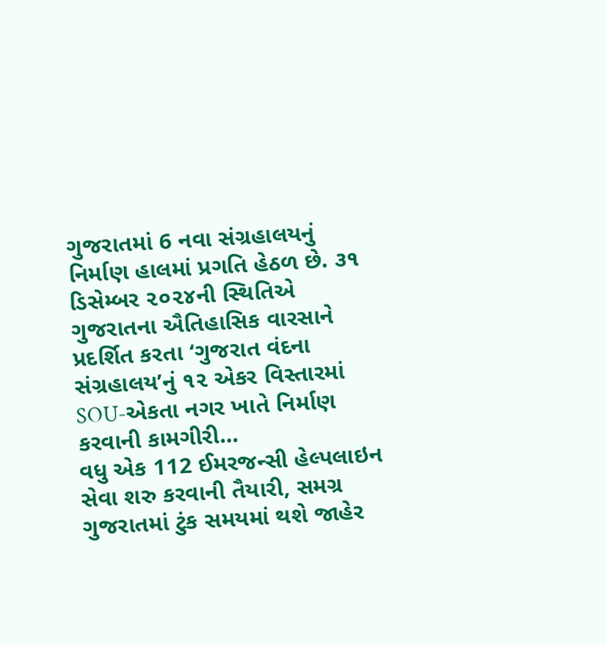ગુજરાતમાં 6 નવા સંગ્રહાલયનું નિર્માણ હાલમાં પ્રગતિ હેઠળ છે. ૩૧ ડિસેમ્બર ૨૦૨૪ની સ્થિતિએ ગુજરાતના ઐતિહાસિક વારસાને પ્રદર્શિત કરતા ‘ગુજરાત વંદના સંગ્રહાલય’નું ૧૨ એકર વિસ્તારમાં SOU-એકતા નગર ખાતે નિર્માણ કરવાની કામગીરી…
વધુ એક 112 ઈમરજન્સી હેલ્પલાઇન સેવા શરુ કરવાની તૈયારી, સમગ્ર ગુજરાતમાં ટુંક સમયમાં થશે જાહેર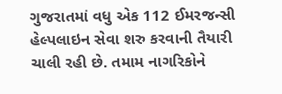ગુજરાતમાં વધુ એક 112 ઈમરજન્સી હેલ્પલાઇન સેવા શરુ કરવાની તૈયારી ચાલી રહી છે. તમામ નાગરિકોને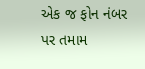એક જ ફોન નંબર પર તમામ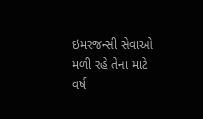ઇમરજન્સી સેવાઓ મળી રહે તેના માટે વર્ષ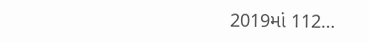2019માં 112…